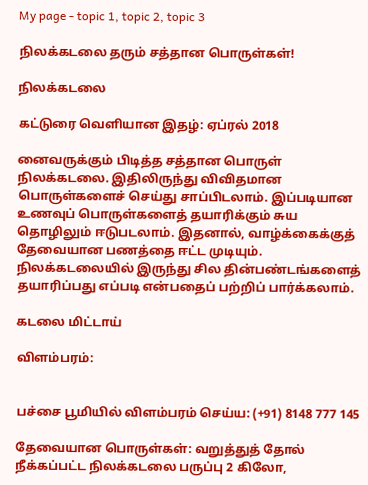My page - topic 1, topic 2, topic 3

நிலக்கடலை தரும் சத்தான பொருள்கள்!

நிலக்கடலை

கட்டுரை வெளியான இதழ்: ஏப்ரல் 2018

னைவருக்கும் பிடித்த சத்தான பொருள் நிலக்கடலை. இதிலிருந்து விவிதமான பொருள்களைச் செய்து சாப்பிடலாம். இப்படியான உணவுப் பொருள்களைத் தயாரிக்கும் சுய தொழிலும் ஈடுபடலாம். இதனால், வாழ்க்கைக்குத் தேவையான பணத்தை ஈட்ட முடியும். நிலக்கடலையில் இருந்து சில தின்பண்டங்களைத் தயாரிப்பது எப்படி என்பதைப் பற்றிப் பார்க்கலாம்.

கடலை மிட்டாய்

விளம்பரம்:


பச்சை பூமியில் விளம்பரம் செய்ய: (+91) 8148 777 145

தேவையான பொருள்கள்: வறுத்துத் தோல் நீக்கப்பட்ட நிலக்கடலை பருப்பு 2 கிலோ,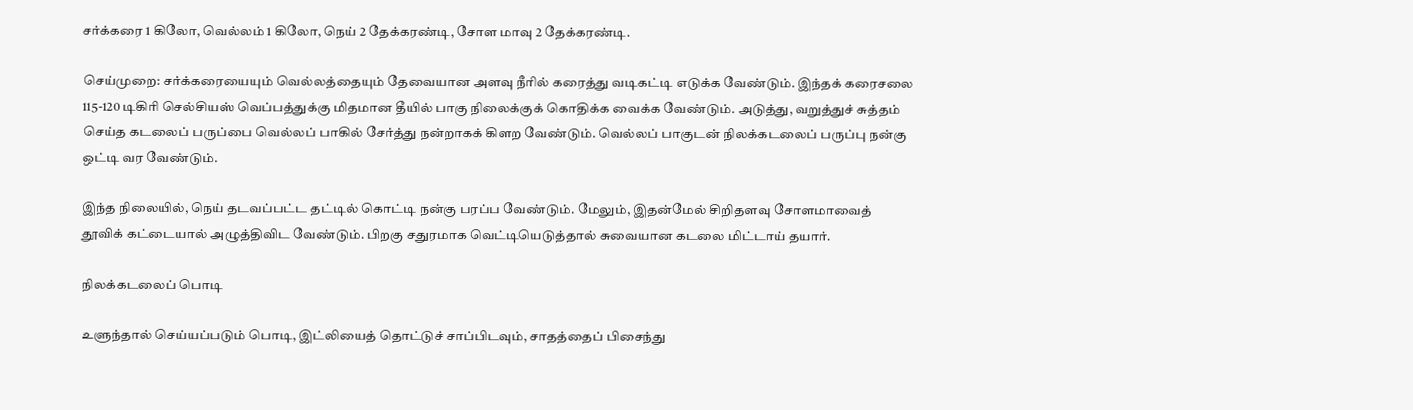சர்க்கரை 1 கிலோ, வெல்லம் 1 கிலோ, நெய் 2 தேக்கரண்டி, சோள மாவு 2 தேக்கரண்டி.

செய்முறை: சர்க்கரையையும் வெல்லத்தையும் தேவையான அளவு நீரில் கரைத்து வடிகட்டி எடுக்க வேண்டும். இந்தக் கரைசலை 115-120 டிகிரி செல்சியஸ் வெப்பத்துக்கு மிதமான தீயில் பாகு நிலைக்குக் கொதிக்க வைக்க வேண்டும். அடுத்து, வறுத்துச் சுத்தம் செய்த கடலைப் பருப்பை வெல்லப் பாகில் சேர்த்து நன்றாகக் கிளற வேண்டும். வெல்லப் பாகுடன் நிலக்கடலைப் பருப்பு நன்கு ஒட்டி வர வேண்டும்.

இந்த நிலையில், நெய் தடவப்பட்ட தட்டில் கொட்டி நன்கு பரப்ப வேண்டும். மேலும், இதன்மேல் சிறிதளவு சோளமாவைத் தூவிக் கட்டையால் அழுத்திவிட வேண்டும். பிறகு சதுரமாக வெட்டியெடுத்தால் சுவையான கடலை மிட்டாய் தயார்.

நிலக்கடலைப் பொடி

உளுந்தால் செய்யப்படும் பொடி, இட்லியைத் தொட்டுச் சாப்பிடவும், சாதத்தைப் பிசைந்து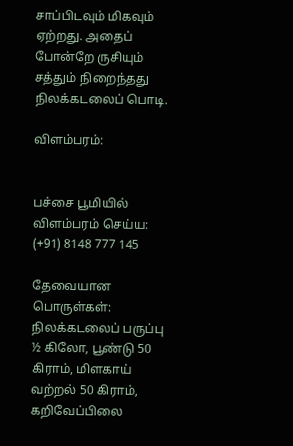சாப்பிடவும் மிகவும் ஏற்றது. அதைப் போன்றே ருசியும் சத்தும் நிறைந்தது நிலக்கடலைப் பொடி.

விளம்பரம்:


பச்சை பூமியில் விளம்பரம் செய்ய: (+91) 8148 777 145

தேவையான பொருள்கள்: நிலக்கடலைப் பருப்பு ½ கிலோ, பூண்டு 50 கிராம், மிளகாய் வற்றல் 50 கிராம், கறிவேப்பிலை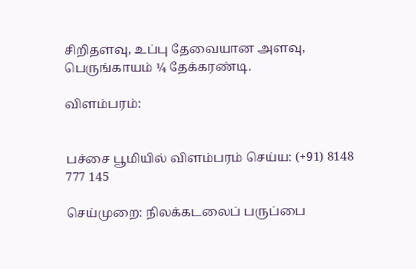சிறிதளவு, உப்பு தேவையான அளவு, பெருங்காயம் ¼ தேக்கரண்டி.

விளம்பரம்:


பச்சை பூமியில் விளம்பரம் செய்ய: (+91) 8148 777 145

செய்முறை: நிலக்கடலைப் பருப்பை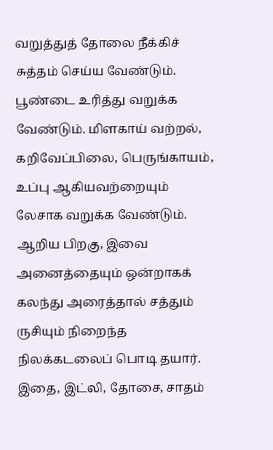வறுத்துத் தோலை நீக்கிச் சுத்தம் செய்ய வேண்டும். பூண்டை உரித்து வறுக்க வேண்டும். மிளகாய் வற்றல், கறிவேப்பிலை, பெருங்காயம், உப்பு ஆகியவற்றையும் லேசாக வறுக்க வேண்டும். ஆறிய பிறகு, இவை அனைத்தையும் ஒன்றாகக் கலந்து அரைத்தால் சத்தும் ருசியும் நிறைந்த நிலக்கடலைப் பொடி தயார். இதை, இட்லி, தோசை, சாதம்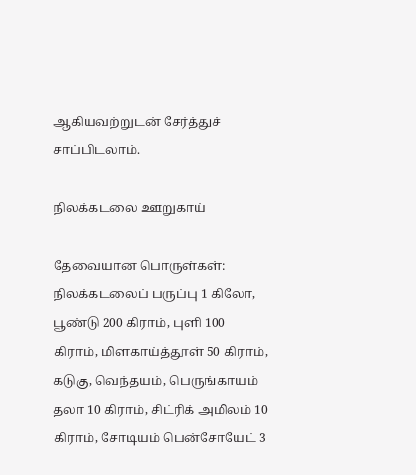ஆகியவற்றுடன் சேர்த்துச் சாப்பிடலாம்.

நிலக்கடலை ஊறுகாய்

தேவையான பொருள்கள்: நிலக்கடலைப் பருப்பு 1 கிலோ, பூண்டு 200 கிராம், புளி 100 கிராம், மிளகாய்த்தூள் 50 கிராம், கடுகு, வெந்தயம், பெருங்காயம் தலா 10 கிராம், சிட்ரிக் அமிலம் 10 கிராம், சோடியம் பென்சோயேட் 3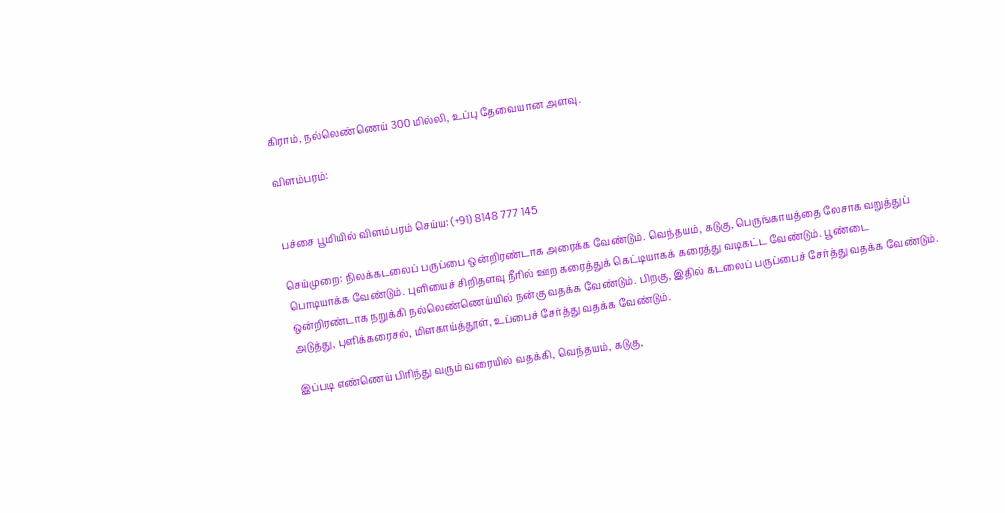கிராம், நல்லெண்ணெய் 300 மில்லி, உப்பு தேவையான அளவு.

விளம்பரம்:


பச்சை பூமியில் விளம்பரம் செய்ய: (+91) 8148 777 145

செய்முறை: நிலக்கடலைப் பருப்பை ஒன்றிரண்டாக அரைக்க வேண்டும். வெந்தயம், கடுகு, பெருங்காயத்தை லேசாக வறுத்துப் பொடியாக்க வேண்டும். புளியைச் சிறிதளவு நீரில் ஊற கரைத்துக் கெட்டியாகக் கரைத்து வடிகட்ட வேண்டும். பூண்டை ஒன்றிரண்டாக நறுக்கி நல்லெண்ணெய்யில் நன்கு வதக்க வேண்டும். பிறகு, இதில் கடலைப் பருப்பைச் சேர்த்து வதக்க வேண்டும். அடுத்து, புளிக்கரைசல், மிளகாய்த்தூள், உப்பைச் சேர்த்து வதக்க வேண்டும்.

இப்படி எண்ணெய் பிரிந்து வரும் வரையில் வதக்கி, வெந்தயம், கடுகு,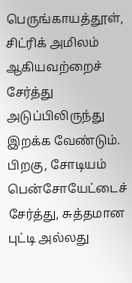பெருங்காயத்தூள், சிட்ரிக் அமிலம் ஆகியவற்றைச் சேர்த்து அடுப்பிலிருந்து இறக்க வேண்டும். பிறகு, சோடியம் பென்சோயேட்டைச் சேர்த்து, சுத்தமான புட்டி அல்லது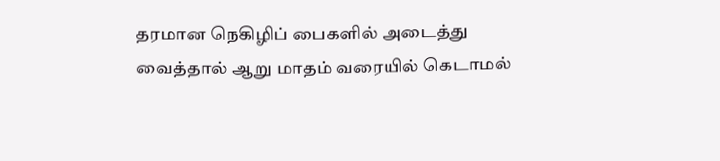தரமான நெகிழிப் பைகளில் அடைத்து வைத்தால் ஆறு மாதம் வரையில் கெடாமல்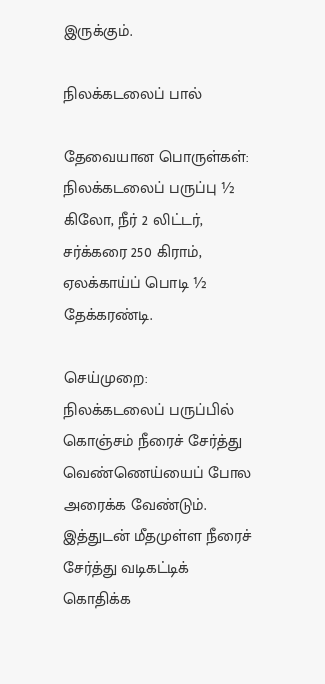இருக்கும்.

நிலக்கடலைப் பால்

தேவையான பொருள்கள்: நிலக்கடலைப் பருப்பு ½ கிலோ, நீர் 2 லிட்டர், சர்க்கரை 250 கிராம், ஏலக்காய்ப் பொடி ½ தேக்கரண்டி.

செய்முறை: நிலக்கடலைப் பருப்பில் கொஞ்சம் நீரைச் சேர்த்து வெண்ணெய்யைப் போல அரைக்க வேண்டும். இத்துடன் மீதமுள்ள நீரைச் சேர்த்து வடிகட்டிக் கொதிக்க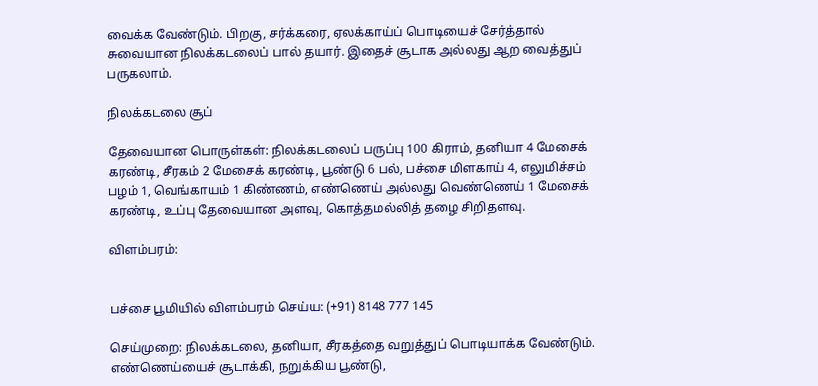வைக்க வேண்டும். பிறகு, சர்க்கரை, ஏலக்காய்ப் பொடியைச் சேர்த்தால் சுவையான நிலக்கடலைப் பால் தயார். இதைச் சூடாக அல்லது ஆற வைத்துப் பருகலாம்.

நிலக்கடலை சூப்

தேவையான பொருள்கள்: நிலக்கடலைப் பருப்பு 100 கிராம், தனியா 4 மேசைக் கரண்டி, சீரகம் 2 மேசைக் கரண்டி, பூண்டு 6 பல், பச்சை மிளகாய் 4, எலுமிச்சம் பழம் 1, வெங்காயம் 1 கிண்ணம், எண்ணெய் அல்லது வெண்ணெய் 1 மேசைக் கரண்டி, உப்பு தேவையான அளவு, கொத்தமல்லித் தழை சிறிதளவு.

விளம்பரம்:


பச்சை பூமியில் விளம்பரம் செய்ய: (+91) 8148 777 145

செய்முறை: நிலக்கடலை, தனியா, சீரகத்தை வறுத்துப் பொடியாக்க வேண்டும். எண்ணெய்யைச் சூடாக்கி, நறுக்கிய பூண்டு,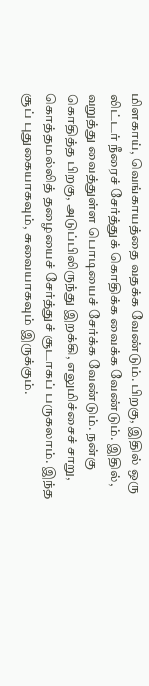மிளகாய், வெங்காயத்தை வதக்க வேண்டும். பிறகு, இதில் ஒரு லிட்டர் நீரைச் சேர்த்துக் கொதிக்க வைக்க வேண்டும். இதில், வறுத்து வைத்துள்ள பொடியைச் சேர்க்க வேண்டும். நன்கு கொதித்த பிறகு, அடுப்பிலிருந்து இறக்கி, எலுமிச்சைச் சாறு, கொத்தமல்லித் தழையைச் சேர்த்துச் சூடாகப் பருகலாம். இந்த சூப் புதுகையாகவும், சுவையாகவும் இருக்கும்.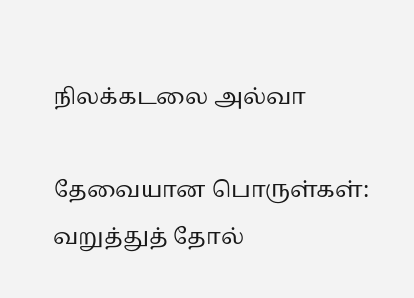நிலக்கடலை அல்வா

தேவையான பொருள்கள்: வறுத்துத் தோல்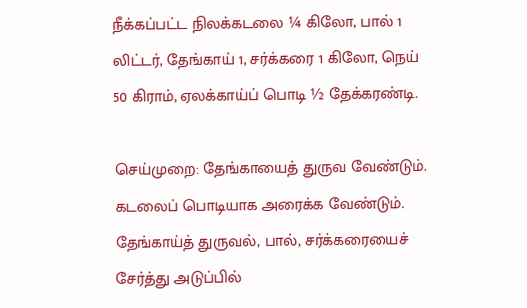நீக்கப்பட்ட நிலக்கடலை ¼ கிலோ, பால் 1 லிட்டர், தேங்காய் 1, சர்க்கரை 1 கிலோ, நெய் 50 கிராம், ஏலக்காய்ப் பொடி ½ தேக்கரண்டி.

செய்முறை: தேங்காயைத் துருவ வேண்டும். கடலைப் பொடியாக அரைக்க வேண்டும். தேங்காய்த் துருவல், பால், சர்க்கரையைச் சேர்த்து அடுப்பில்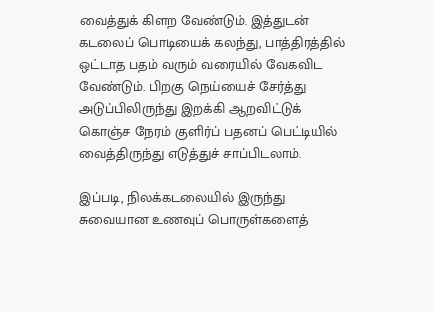வைத்துக் கிளற வேண்டும். இத்துடன் கடலைப் பொடியைக் கலந்து, பாத்திரத்தில் ஒட்டாத பதம் வரும் வரையில் வேகவிட வேண்டும். பிறகு நெய்யைச் சேர்த்து அடுப்பிலிருந்து இறக்கி ஆறவிட்டுக் கொஞ்ச நேரம் குளிர்ப் பதனப் பெட்டியில் வைத்திருந்து எடுத்துச் சாப்பிடலாம்.

இப்படி, நிலக்கடலையில் இருந்து சுவையான உணவுப் பொருள்களைத்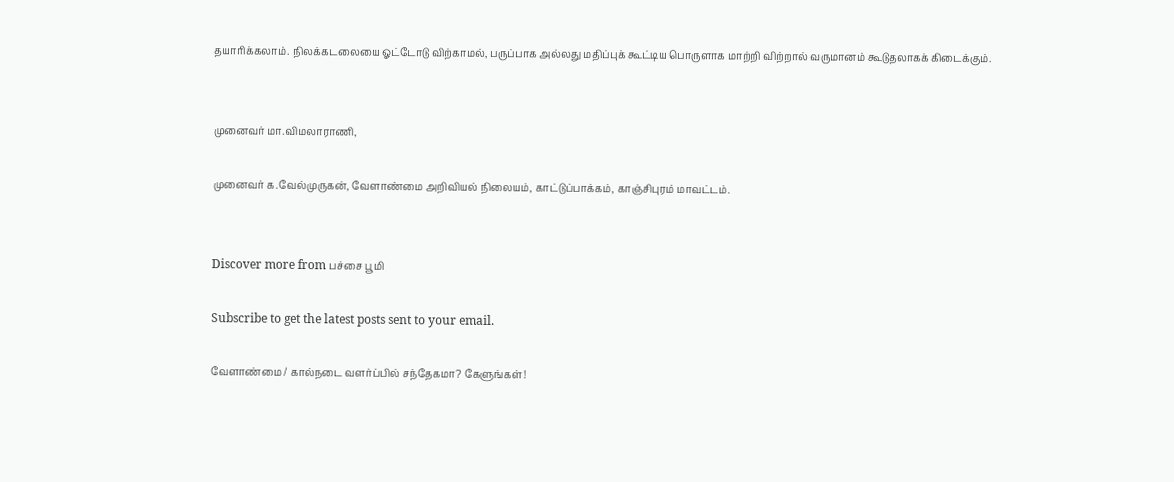தயாரிக்கலாம். நிலக்கடலையை ஓட்டோடு விற்காமல், பருப்பாக அல்லது மதிப்புக் கூட்டிய பொருளாக மாற்றி விற்றால் வருமானம் கூடுதலாகக் கிடைக்கும்.


முனைவர் மா.விமலாராணி,

முனைவர் க.வேல்முருகன், வேளாண்மை அறிவியல் நிலையம், காட்டுப்பாக்கம், காஞ்சிபுரம் மாவட்டம்.


Discover more from பச்சை பூமி

Subscribe to get the latest posts sent to your email.

வேளாண்மை / கால்நடை வளர்ப்பில் சந்தேகமா? கேளுங்கள்!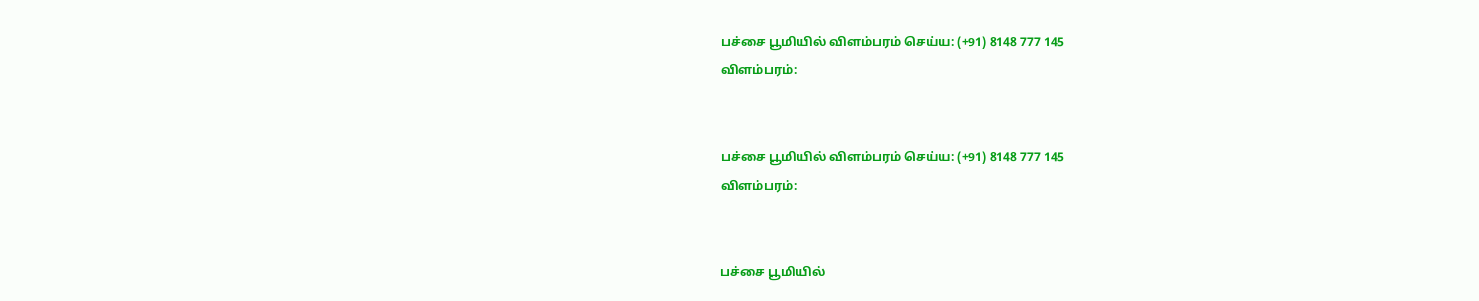பச்சை பூமியில் விளம்பரம் செய்ய: (+91) 8148 777 145
விளம்பரம்:


பச்சை பூமியில் விளம்பரம் செய்ய: (+91) 8148 777 145
விளம்பரம்:


பச்சை பூமியில்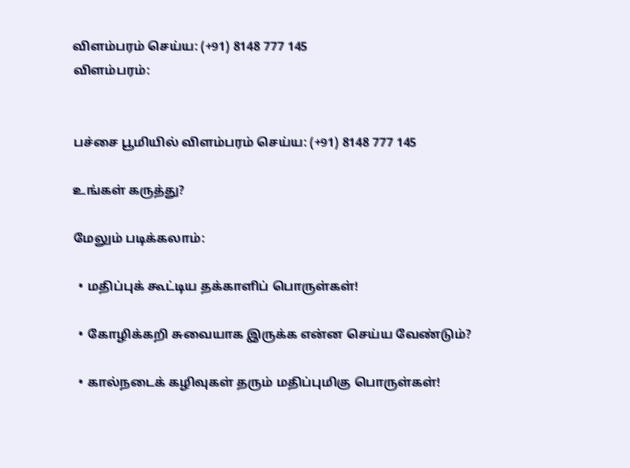விளம்பரம் செய்ய: (+91) 8148 777 145
விளம்பரம்:


பச்சை பூமியில் விளம்பரம் செய்ய: (+91) 8148 777 145

உங்கள் கருத்து?

மேலும் படிக்கலாம்:

  • மதிப்புக் கூட்டிய தக்காளிப் பொருள்கள்!

  • கோழிக்கறி சுவையாக இருக்க என்ன செய்ய வேண்டும்?

  • கால்நடைக் கழிவுகள் தரும் மதிப்புமிகு பொருள்கள்!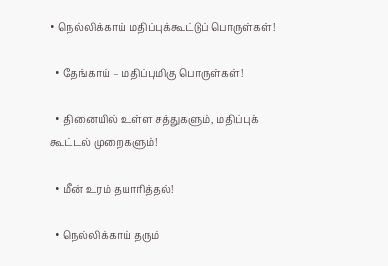• நெல்லிக்காய் மதிப்புக்கூட்டுப் பொருள்கள்!

  • தேங்காய் – மதிப்புமிகு பொருள்கள்!

  • தினையில் உள்ள சத்துகளும், மதிப்புக் கூட்டல் முறைகளும்!

  • மீன் உரம் தயாரித்தல்!

  • நெல்லிக்காய் தரும்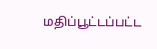மதிப்பூட்டப்பட்ட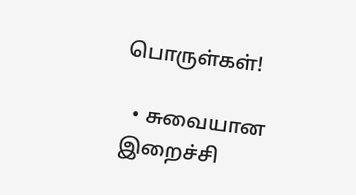பொருள்கள்!

  • சுவையான இறைச்சி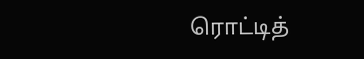ரொட்டித்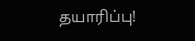தயாரிப்பு!